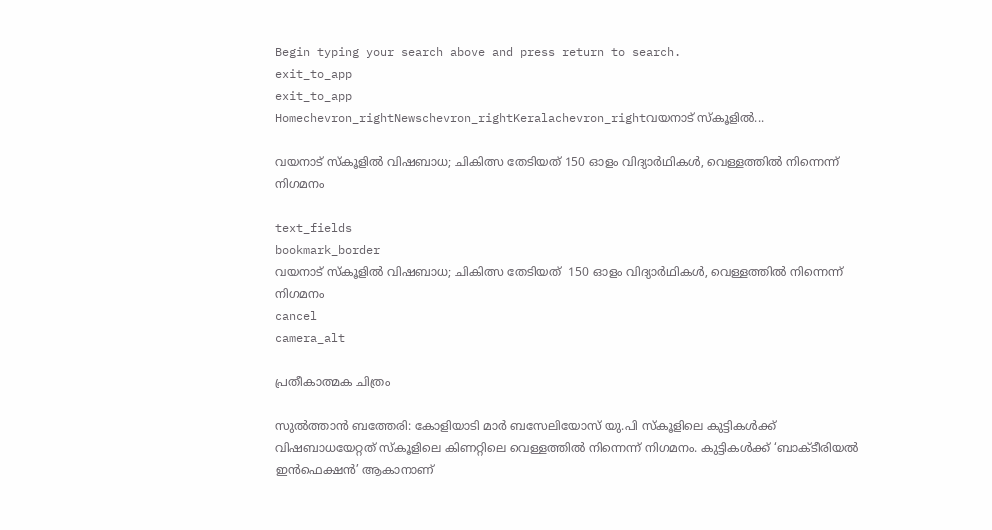Begin typing your search above and press return to search.
exit_to_app
exit_to_app
Homechevron_rightNewschevron_rightKeralachevron_rightവയനാട് സ്കൂളിൽ...

വയനാട് സ്കൂളിൽ വിഷബാധ; ചികിത്സ തേടിയത് 150 ഓളം വിദ്യാർഥികൾ, വെള്ളത്തിൽ നിന്നെന്ന് നിഗമനം

text_fields
bookmark_border
വയനാട് സ്കൂളിൽ വിഷബാധ; ചികിത്സ തേടിയത്  150 ഓളം വിദ്യാർഥികൾ, വെള്ളത്തിൽ നിന്നെന്ന് നിഗമനം
cancel
camera_alt

പ്രതീകാത്മക ചിത്രം

സുൽത്താൻ ബത്തേരി: കോളിയാടി മാർ ബസേലിയോസ് യു.പി സ്കൂളിലെ കുട്ടികൾക്ക് വിഷബാധയേറ്റത് സ്കൂളിലെ കിണറ്റിലെ വെള്ളത്തിൽ നിന്നെന്ന് നിഗമനം. കുട്ടികൾക്ക് ‘ബാക്ടീരിയൽ ഇൻഫെക്ഷൻ’ ആകാനാണ്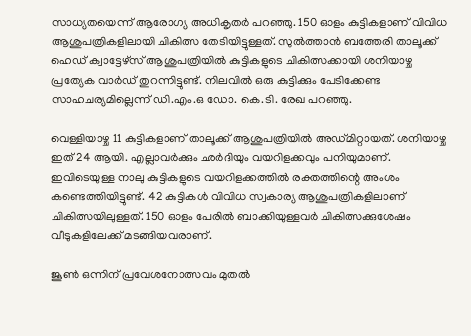സാധ്യതയെന്ന് ആരോഗ്യ അധികൃതർ പറഞ്ഞു. 150 ഓളം കുട്ടികളാണ് വിവിധ ആശുപത്രികളിലായി ചികിത്സ തേടിയിട്ടുള്ളത്. സുൽത്താൻ ബത്തേരി താലൂക്ക് ഹെഡ് ക്വാട്ടേഴ്സ് ആശുപത്രിയിൽ കുട്ടികളുടെ ചികിത്സക്കായി ശനിയാഴ്ച പ്രത്യേക വാർഡ് തുറന്നിട്ടുണ്ട്. നിലവിൽ ഒരു കുട്ടിക്കും പേടിക്കേണ്ട സാഹചര്യമില്ലെന്ന് ഡി.എം.ഒ ഡോ. കെ.ടി. രേഖ പറഞ്ഞു.

വെള്ളിയാഴ്ച 11 കുട്ടികളാണ് താലൂക്ക് ആശുപത്രിയിൽ അഡ്മിറ്റായത്. ശനിയാഴ്ച ഇത് 24 ആയി. എല്ലാവർക്കും ഛർദിയും വയറിളക്കവും പനിയുമാണ്. ഇവിടെയുള്ള നാലു കുട്ടികളുടെ വയറിളക്കത്തിൽ രക്തത്തിന്റെ അംശം കണ്ടെത്തിയിട്ടുണ്ട്. 42 കുട്ടികൾ വിവിധ സ്വകാര്യ ആശുപത്രികളിലാണ് ചികിത്സയിലുള്ളത്. 150 ഓളം പേരിൽ ബാക്കിയുള്ളവർ ചികിത്സക്കുശേഷം വീടുകളിലേക്ക് മടങ്ങിയവരാണ്.

ജൂൺ ഒന്നിന് പ്രവേശനോത്സവം മുതൽ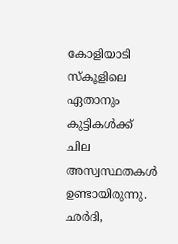കോളിയാടി സ്കൂളിലെ ഏതാനും കുട്ടികൾക്ക് ചില അസ്വസ്ഥതകൾ ഉണ്ടായിരുന്നു. ഛർദി,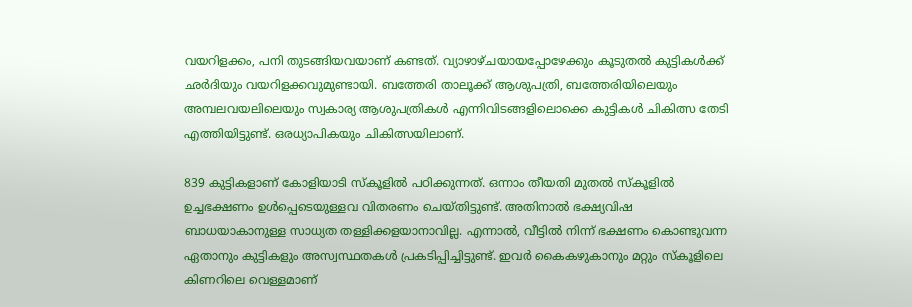വയറിളക്കം, പനി തുടങ്ങിയവയാണ് കണ്ടത്. വ്യാഴാഴ്ചയായപ്പോഴേക്കും കൂടുതൽ കുട്ടികൾക്ക് ഛർദിയും വയറിളക്കവുമുണ്ടായി. ബത്തേരി താലൂക്ക് ആശുപത്രി, ബത്തേരിയിലെയും അമ്പലവയലിലെയും സ്വകാര്യ ആശുപത്രികൾ എന്നിവിടങ്ങളിലൊക്കെ കുട്ടികൾ ചികിത്സ തേടി എത്തിയിട്ടുണ്ട്. ഒരധ്യാപികയും ചികിത്സയിലാണ്.

839 കുട്ടികളാണ് കോളിയാടി സ്കൂളിൽ പഠിക്കുന്നത്. ഒന്നാം തീയതി മുതൽ സ്കൂളിൽ ഉച്ചഭക്ഷണം ഉൾപ്പെടെയുള്ളവ വിതരണം ചെയ്തിട്ടുണ്ട്. അതിനാൽ ഭക്ഷ്യവിഷ ബാധയാകാനുള്ള സാധ്യത തള്ളിക്കളയാനാവില്ല. എന്നാൽ, വീട്ടിൽ നിന്ന് ഭക്ഷണം കൊണ്ടുവന്ന ഏതാനും കുട്ടികളും അസ്വസ്ഥതകൾ പ്രകടിപ്പിച്ചിട്ടുണ്ട്. ഇവർ കൈകഴുകാനും മറ്റും സ്കൂളിലെ കിണറിലെ വെള്ളമാണ്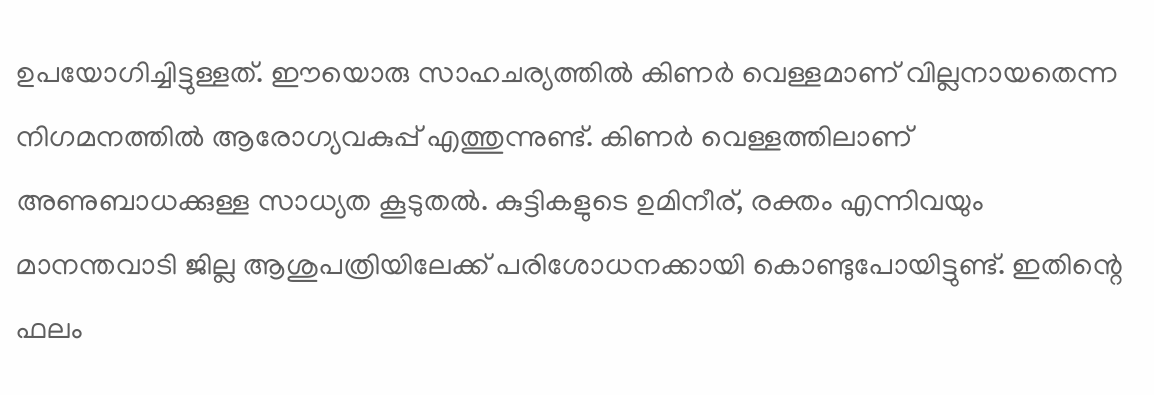ഉപയോഗിച്ചിട്ടുള്ളത്. ഈയൊരു സാഹചര്യത്തിൽ കിണർ വെള്ളമാണ് വില്ലനായതെന്ന നിഗമനത്തിൽ ആരോഗ്യവകുപ്പ് എത്തുന്നുണ്ട്. കിണർ വെള്ളത്തിലാണ് അണുബാധക്കുള്ള സാധ്യത കൂടുതൽ. കുട്ടികളുടെ ഉമിനീര്, രക്തം എന്നിവയും മാനന്തവാടി ജില്ല ആശുപത്രിയിലേക്ക് പരിശോധനക്കായി കൊണ്ടുപോയിട്ടുണ്ട്. ഇതിന്റെ ഫലം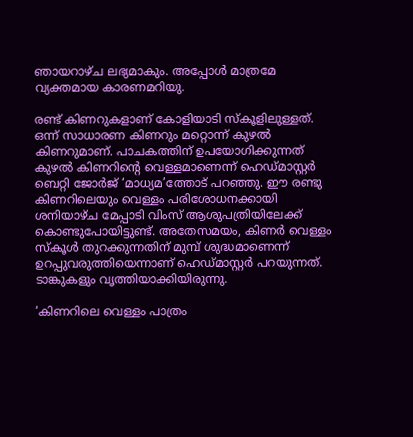ഞായറാഴ്ച ലഭ്യമാകും. അപ്പോൾ മാത്രമേ വ്യക്തമായ കാരണമറിയു.

രണ്ട് കിണറുകളാണ് കോളിയാടി സ്കൂളിലുള്ളത്. ഒന്ന് സാധാരണ കിണറും മറ്റൊന്ന് കുഴൽ കിണറുമാണ്. പാചകത്തിന് ഉപയോഗിക്കുന്നത് കുഴൽ കിണറിന്റെ വെള്ളമാണെന്ന് ഹെഡ്മാസ്റ്റർ ബെറ്റി ജോർജ് ‘മാധ്യമ’ത്തോട് പറഞ്ഞു. ഈ രണ്ടു കിണറിലെയും വെള്ളം പരിശോധനക്കായി ശനിയാഴ്ച മേപ്പാടി വിംസ് ആശുപത്രിയിലേക്ക് കൊണ്ടുപോയിട്ടുണ്ട്. അതേസമയം, കിണർ വെള്ളം സ്കൂൾ തുറക്കുന്നതിന് മുമ്പ് ശുദ്ധമാണെന്ന് ഉറപ്പുവരുത്തിയെന്നാണ് ഹെഡ്മാസ്റ്റർ പറയുന്നത്. ടാങ്കുകളും വൃത്തിയാക്കിയിരുന്നു.

‘കിണറിലെ വെള്ളം പാത്രം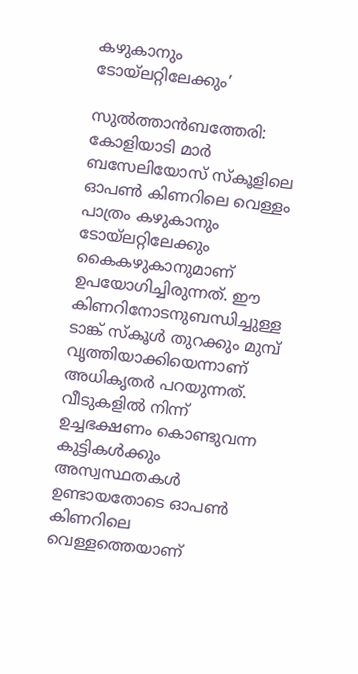കഴുകാനും ടോയ്‌ലറ്റിലേക്കും’

സുൽത്താൻബത്തേരി: കോളിയാടി മാർ ബസേലിയോസ് സ്കൂളിലെ ഓപൺ കിണറിലെ വെള്ളം പാത്രം കഴുകാനും ടോയ്‌ലറ്റിലേക്കും കൈകഴുകാനുമാണ് ഉപയോഗിച്ചിരുന്നത്. ഈ കിണറിനോടനുബന്ധിച്ചുള്ള ടാങ്ക് സ്കൂൾ തുറക്കും മുമ്പ് വൃത്തിയാക്കിയെന്നാണ് അധികൃതർ പറയുന്നത്. വീടുകളിൽ നിന്ന് ഉച്ചഭക്ഷണം കൊണ്ടുവന്ന കുട്ടികൾക്കും അസ്വസ്ഥതകൾ ഉണ്ടായതോടെ ഓപൺ കിണറിലെ വെള്ളത്തെയാണ്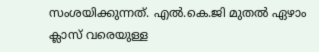സംശയിക്കുന്നത്. എൽ.കെ.ജി മുതൽ ഏഴാം ക്ലാസ് വരെയുള്ള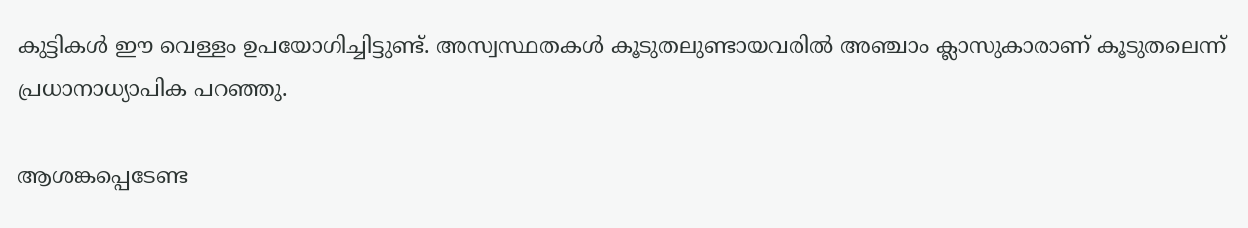കുട്ടികൾ ഈ വെള്ളം ഉപയോഗിച്ചിട്ടുണ്ട്. അസ്വസ്ഥതകൾ കൂടുതലുണ്ടായവരിൽ അഞ്ചാം ക്ലാസുകാരാണ് കൂടുതലെന്ന് പ്രധാനാധ്യാപിക പറഞ്ഞു.

ആശങ്കപ്പെടേണ്ട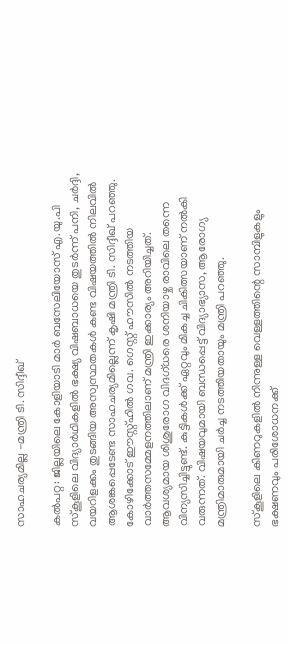സാഹചര്യമില്ല -മന്ത്രി ടി. സിദ്ദീഖ്

കൽപറ്റ: ജില്ലയിലെ കോളിയാടി മാര്‍ ബസേലിയോസ് എ.യു.പി സ്‌കൂളിലെ വിദ്യാർഥികളില്‍ ഭക്ഷ്യ വിഷബാധയെ തുടർന്ന് പനി, ചര്‍ദ്ദി, വയറിളക്കം തുടങ്ങിയ അസ്വസ്ഥതകള്‍ കണ്ട വിഷയത്തില്‍ നിലവില്‍ ആശങ്കപ്പെടേണ്ട സാഹചര്യമില്ലെന്ന് കൃഷി മന്ത്രി ടി. സിദ്ദീഖ് പറഞ്ഞു. കോഴിക്കോട് ഈസ്റ്റ്ഹില്‍ ഗവ. ഗെസ്റ്റ് ഹൗസില്‍ നടത്തിയ വാര്‍ത്തസമ്മേളനത്തിലാണ് മന്ത്രി ഇക്കാര്യം അറിയിച്ചത്. ആവശ്യമായ ശിശുരോഗ വിദഗ്ധരെ ശനിയാഴ്ച രാവിലെ തന്നെ വിന്യസിച്ചിട്ടുണ്ട്. കുട്ടികൾക്ക് ഏറ്റവും മികച്ച ചികിത്സയാണ് നല്‍കി വരുന്നത്. വിഷയവുമായി ബന്ധപ്പെട്ട് വിദ്യാഭ്യാസ, ആരോഗ്യ മന്ത്രിമാരുമായി ചര്‍ച്ച നടത്തിയതായും മന്ത്രി പറഞ്ഞു.

സ്കൂളിലെ കിണറുകളിൽ നിന്നുള്ള വെള്ളത്തിന്റെ സാമ്പിളുകളും ഭക്ഷണവും പരിശോധനക്ക്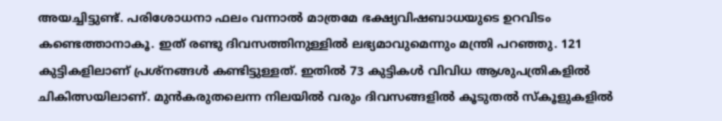അയച്ചിട്ടുണ്ട്. പരിശോധനാ ഫലം വന്നാല്‍ മാത്രമേ ഭക്ഷ്യവിഷബാധയുടെ ഉറവിടം കണ്ടെത്താനാകൂ. ഇത് രണ്ടു ദിവസത്തിനുള്ളില്‍ ലഭ്യമാവുമെന്നും മന്ത്രി പറഞ്ഞു. 121 കുട്ടികളിലാണ് പ്രശ്‌നങ്ങള്‍ കണ്ടിട്ടുള്ളത്. ഇതില്‍ 73 കുട്ടികള്‍ വിവിധ ആശുപത്രികളില്‍ ചികിത്സയിലാണ്. മുന്‍കരുതലെന്ന നിലയിൽ വരും ദിവസങ്ങളില്‍ കൂടുതല്‍ സ്‌കൂളുകളില്‍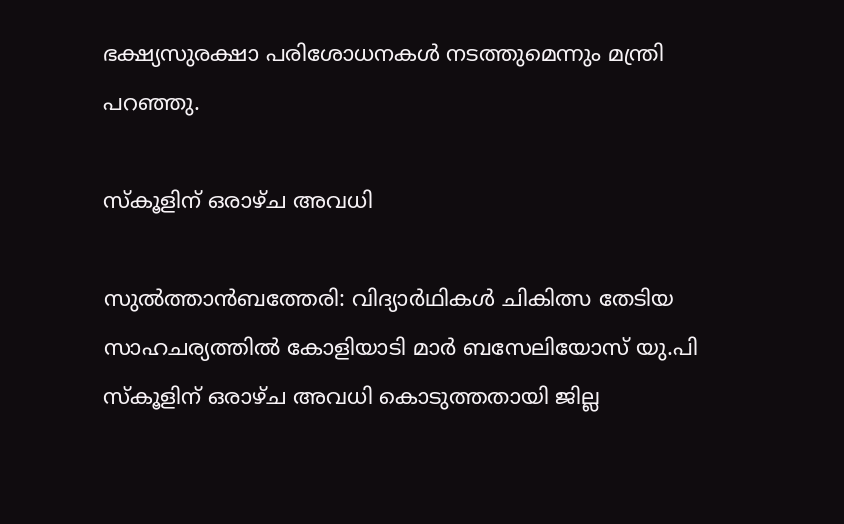ഭക്ഷ്യസുരക്ഷാ പരിശോധനകള്‍ നടത്തുമെന്നും മന്ത്രി പറഞ്ഞു.

സ്കൂളിന് ഒരാഴ്ച അവധി

സുൽത്താൻബത്തേരി: വിദ്യാർഥികൾ ചികിത്സ തേടിയ സാഹചര്യത്തിൽ കോളിയാടി മാർ ബസേലിയോസ് യു.പി സ്കൂളിന് ഒരാഴ്ച അവധി കൊടുത്തതായി ജില്ല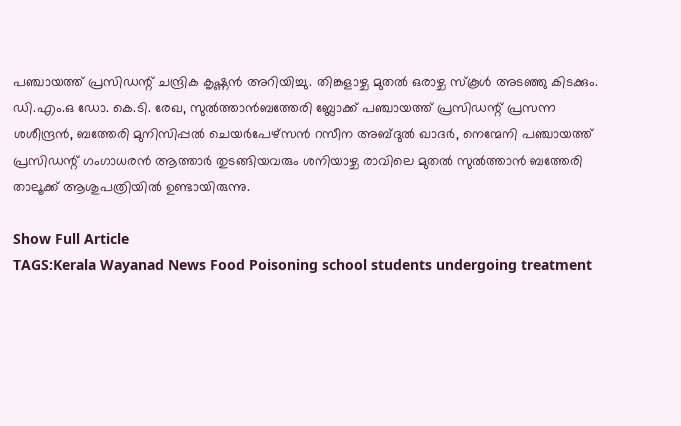പഞ്ചായത്ത് പ്രസിഡന്റ് ചന്ദ്രിക കൃഷ്ണൻ അറിയിച്ചു. തിങ്കളാഴ്ച മുതൽ ഒരാഴ്ച സ്കൂൾ അടഞ്ഞു കിടക്കും. ഡി.എം.ഒ ഡോ. കെ.ടി. രേഖ, സുൽത്താൻബത്തേരി ബ്ലോക്ക് പഞ്ചായത്ത് പ്രസിഡന്റ് പ്രസന്ന ശശീന്ദ്രൻ, ബത്തേരി മുനിസിപ്പൽ ചെയർപേഴ്സൻ റസീന അബ്ദുൽ ഖാദർ, നെന്മേനി പഞ്ചായത്ത് പ്രസിഡന്റ് ഗംഗാധരൻ ആത്താർ തുടങ്ങിയവരും ശനിയാഴ്ച രാവിലെ മുതൽ സുൽത്താൻ ബത്തേരി താലൂക്ക് ആശുപത്രിയിൽ ഉണ്ടായിരുന്നു.

Show Full Article
TAGS:Kerala Wayanad News Food Poisoning school students undergoing treatment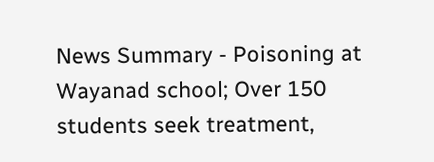News Summary - Poisoning at Wayanad school; Over 150 students seek treatment,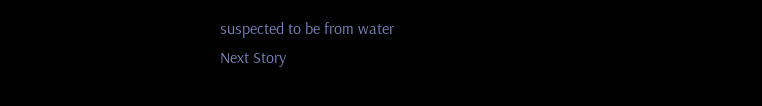suspected to be from water
Next Story